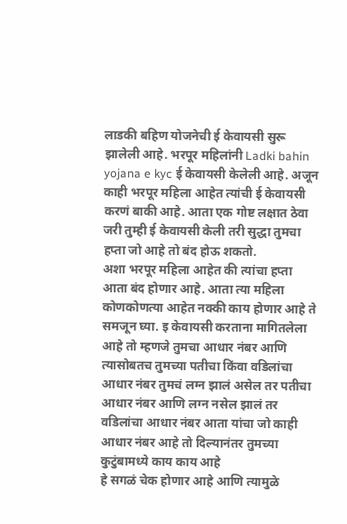लाडकी बहिण योजनेची ई केवायसी सुरू झालेली आहे. भरपूर महिलांनी Ladki bahin yojana e kyc ई केवायसी केलेली आहे. अजून काही भरपूर महिला आहेत त्यांची ई केवायसी करणं बाकी आहे. आता एक गोष्ट लक्षात ठेवा जरी तुम्ही ई केवायसी केली तरी सुद्धा तुमचा हप्ता जो आहे तो बंद होऊ शकतो.
अशा भरपूर महिला आहेत की त्यांचा हप्ता आता बंद होणार आहे. आता त्या महिला कोणकोणत्या आहेत नक्की काय होणार आहे ते समजून घ्या. इ केवायसी करताना मागितलेला आहे तो म्हणजे तुमचा आधार नंबर आणि त्यासोबतच तुमच्या पतीचा किंवा वडिलांचा आधार नंबर तुमचं लग्न झालं असेल तर पतीचा आधार नंबर आणि लग्न नसेल झालं तर वडिलांचा आधार नंबर आता यांचा जो काही आधार नंबर आहे तो दिल्यानंतर तुमच्या कुटुंबामध्ये काय काय आहे
हे सगळं चेक होणार आहे आणि त्यामुळे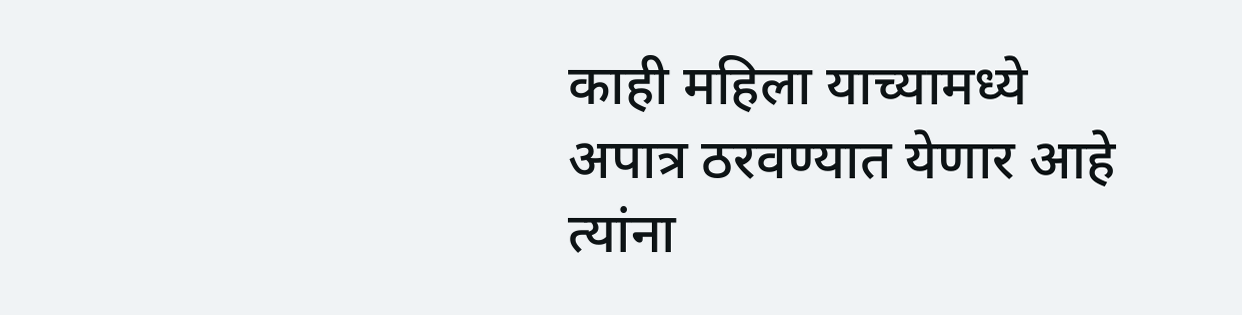काही महिला याच्यामध्ये अपात्र ठरवण्यात येणार आहे त्यांना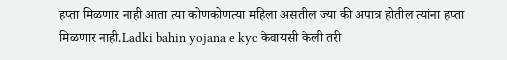हप्ता मिळणार नाही आता त्या कोणकोणत्या महिला असतील ज्या की अपात्र होतील त्यांना हप्ता मिळणार नाही.Ladki bahin yojana e kyc केवायसी केली तरी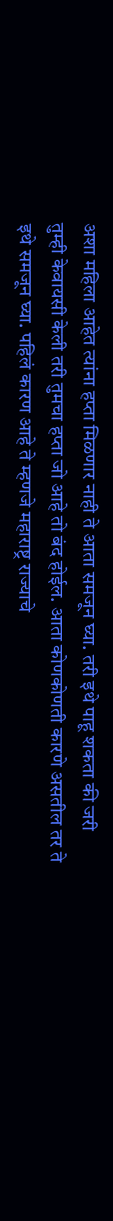अशा महिला आहेत त्यांना हप्ता मिळणार नाही ते आता समजून घ्या. तरी इथे पाहू शकता की जरी तुम्ही केवायसी केली तरी तुमचा हप्ता जो आहे तो बंद होईल. आता कोणकोणती कारणे असतील तर ते इथे समजून घ्या. पहिलं कारण आहे ते म्हणजे महाराष्ट्र राज्याचे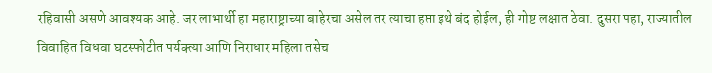रहिवासी असणे आवश्यक आहे. जर लाभार्थी हा महाराष्ट्राच्या बाहेरचा असेल तर त्याचा हप्ता इथे बंद होईल, ही गोष्ट लक्षात ठेवा. दुसरा पहा, राज्यातील विवाहित विधवा घटस्फोटीत पर्यक्त्या आणि निराधार महिला तसेच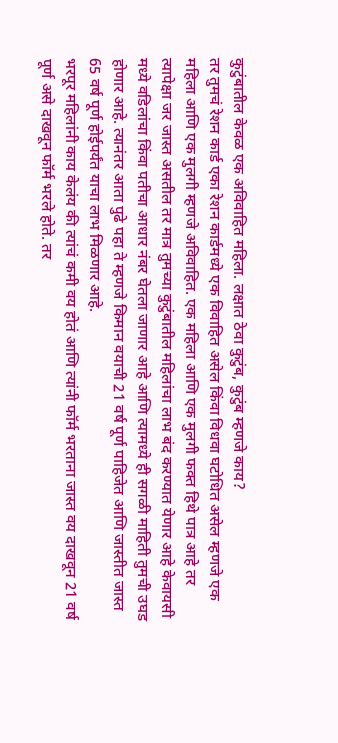कुटुंबातील केवळ एक अविवाहित महिला. लक्षात ठेवा कुटुंब, कुटुंब म्हणजे काय?
तर तुमचं रेशन कार्ड एका रेशन कार्डमध्ये एक विवाहित असेल किंवा विधवा घटोधित असेल म्हणजे एक महिला आणि एक मुलगी म्हणजे अविवाहित. एक महिला आणि एक मुलगी फक्त हिथे पात्र आहे तर त्यापेक्षा जर जास्त असतील तर मात्र तुमच्या कुटुंबातील महिलांचा लाभ बंद करण्यात येणार आहे केवायसी मध्ये वडिलांचा किंवा पतीचा आधार नंबर घेतला जाणार आहे आणि त्यामध्ये ही सगळी माहिती तुमची उघड होणार आहे. त्यानंतर आता पुढे पहा ते म्हणजे किमान वयाची 21 वर्ष पूर्ण पाहिजेत आणि जास्तीत जास्त 65 वर्ष पूर्ण होईपर्यंत याचा लाभ मिळणार आहे.
भरपूर महिलांनी काय केलंय की त्यांचं कमी वय होतं आणि त्यांनी फॉर्म भरताना जास्त वय दाखवून 21 वर्ष पूर्ण असे दाखवून फॉर्म भरले होते. तर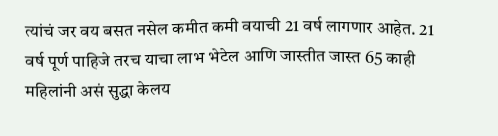त्यांचं जर वय बसत नसेल कमीत कमी वयाची 21 वर्ष लागणार आहेत. 21 वर्ष पूर्ण पाहिजे तरच याचा लाभ भेटेल आणि जास्तीत जास्त 65 काही महिलांनी असं सुद्धा केलय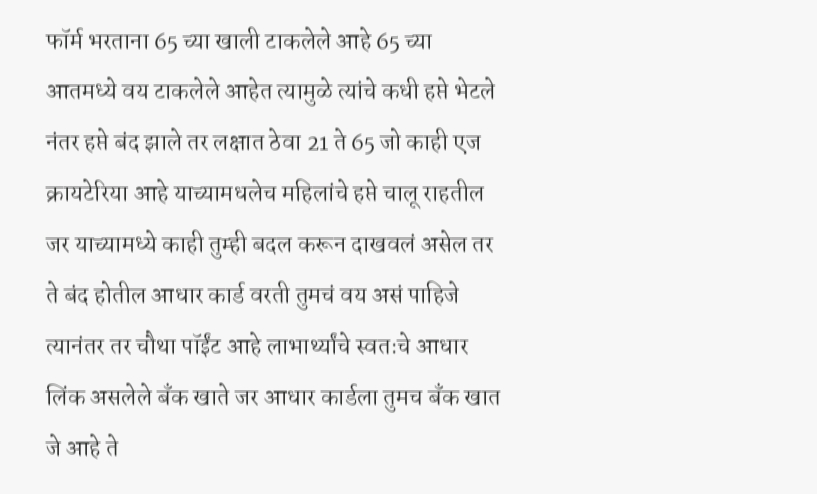फॉर्म भरताना 65 च्या खाली टाकलेले आहे 65 च्या आतमध्ये वय टाकलेले आहेत त्यामुळे त्यांचे कधी हप्ते भेटले नंतर हप्ते बंद झाले तर लक्षात ठेवा 21 ते 65 जो काही एज क्रायटेरिया आहे याच्यामधलेच महिलांचे हप्ते चालू राहतील जर याच्यामध्ये काही तुम्ही बदल करून दाखवलं असेल तर ते बंद होतील आधार कार्ड वरती तुमचं वय असं पाहिजे त्यानंतर तर चौथा पॉईंट आहे लाभार्थ्यांचे स्वतःचे आधार लिंक असलेले बँक खाते जर आधार कार्डला तुमच बँक खात जे आहे ते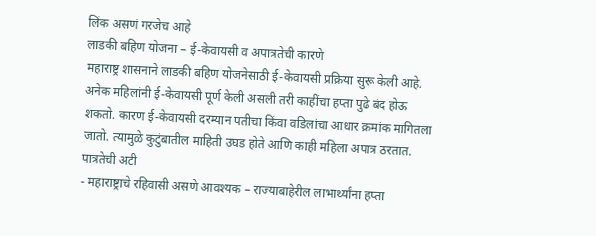लिंक असणं गरजेच आहे
लाडकी बहिण योजना – ई-केवायसी व अपात्रतेची कारणे
महाराष्ट्र शासनाने लाडकी बहिण योजनेसाठी ई-केवायसी प्रक्रिया सुरू केली आहे. अनेक महिलांनी ई-केवायसी पूर्ण केली असली तरी काहींचा हप्ता पुढे बंद होऊ शकतो. कारण ई-केवायसी दरम्यान पतीचा किंवा वडिलांचा आधार क्रमांक मागितला जातो. त्यामुळे कुटुंबातील माहिती उघड होते आणि काही महिला अपात्र ठरतात.
पात्रतेची अटी
- महाराष्ट्राचे रहिवासी असणे आवश्यक – राज्याबाहेरील लाभार्थ्यांना हप्ता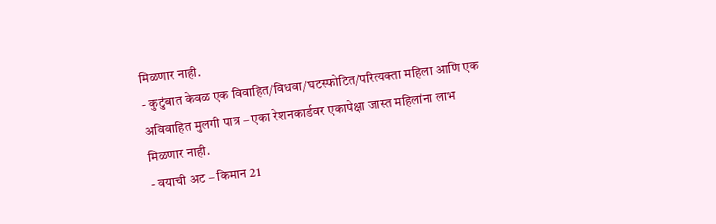मिळणार नाही.
- कुटुंबात केवळ एक विवाहित/विधवा/घटस्फोटित/परित्यक्ता महिला आणि एक अविवाहित मुलगी पात्र – एका रेशनकार्डवर एकापेक्षा जास्त महिलांना लाभ मिळणार नाही.
- वयाची अट – किमान 21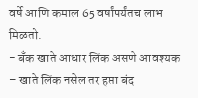वर्षे आणि कमाल 65 वर्षांपर्यंतच लाभ मिळतो.
- बँक खाते आधार लिंक असणे आवश्यक – खाते लिंक नसेल तर हप्ता बंद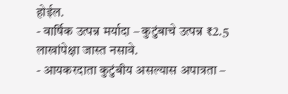होईल.
- वार्षिक उत्पन्न मर्यादा – कुटुंबाचे उत्पन्न ₹2.5 लाखांपेक्षा जास्त नसावे.
- आयकरदाता कुटुंबीय असल्यास अपात्रता –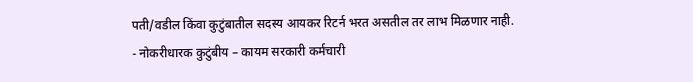पती/वडील किंवा कुटुंबातील सदस्य आयकर रिटर्न भरत असतील तर लाभ मिळणार नाही.
- नोकरीधारक कुटुंबीय – कायम सरकारी कर्मचारी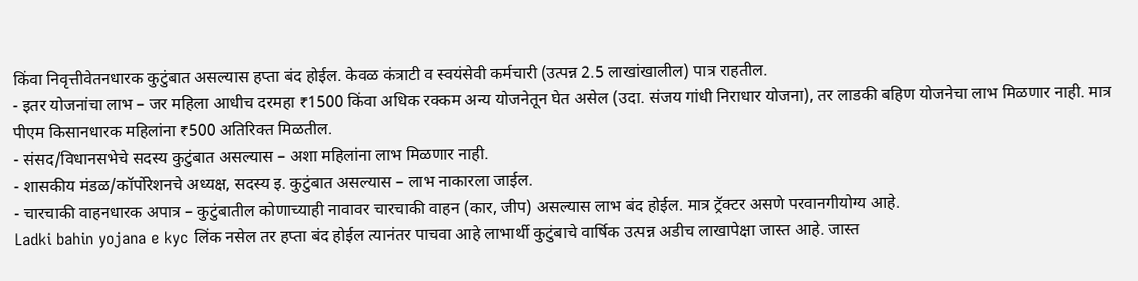किंवा निवृत्तीवेतनधारक कुटुंबात असल्यास हप्ता बंद होईल. केवळ कंत्राटी व स्वयंसेवी कर्मचारी (उत्पन्न 2.5 लाखांखालील) पात्र राहतील.
- इतर योजनांचा लाभ – जर महिला आधीच दरमहा ₹1500 किंवा अधिक रक्कम अन्य योजनेतून घेत असेल (उदा. संजय गांधी निराधार योजना), तर लाडकी बहिण योजनेचा लाभ मिळणार नाही. मात्र पीएम किसानधारक महिलांना ₹500 अतिरिक्त मिळतील.
- संसद/विधानसभेचे सदस्य कुटुंबात असल्यास – अशा महिलांना लाभ मिळणार नाही.
- शासकीय मंडळ/कॉर्पोरेशनचे अध्यक्ष, सदस्य इ. कुटुंबात असल्यास – लाभ नाकारला जाईल.
- चारचाकी वाहनधारक अपात्र – कुटुंबातील कोणाच्याही नावावर चारचाकी वाहन (कार, जीप) असल्यास लाभ बंद होईल. मात्र ट्रॅक्टर असणे परवानगीयोग्य आहे.
Ladki bahin yojana e kyc लिंक नसेल तर हप्ता बंद होईल त्यानंतर पाचवा आहे लाभार्थी कुटुंबाचे वार्षिक उत्पन्न अडीच लाखापेक्षा जास्त आहे. जास्त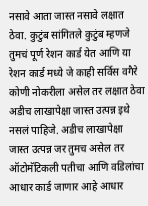नसावे आता जास्त नसावे लक्षात ठेवा. कुटुंब सांगितले कुटुंब म्हणजे तुमचं पूर्ण रेशन कार्ड येत आणि या रेशन कार्ड मध्ये जे काही सर्विस वगैरे कोणी नोकरीला असेल तर लक्षात ठेवा अडीच लाखापेक्षा जास्त उत्पन्न इथे नसलं पाहिजे. अडीच लाखापेक्षा जास्त उत्पन्न जर तुमच असेल तर ऑटोमॅटिकली पतीचा आणि वडिलांचा आधार कार्ड जाणार आहे आधार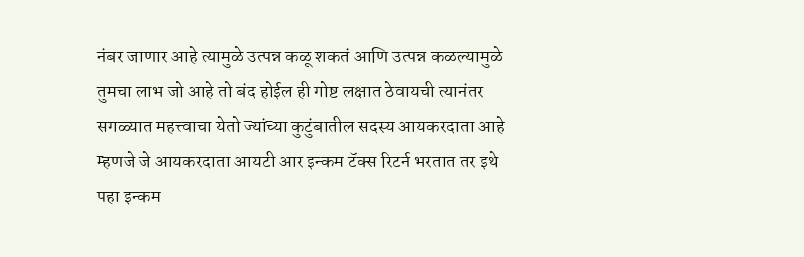नंबर जाणार आहे त्यामुळे उत्पन्न कळू शकतं आणि उत्पन्न कळल्यामुळे तुमचा लाभ जो आहे तो बंद होईल ही गोष्ट लक्षात ठेवायची त्यानंतर सगळ्यात महत्त्वाचा येतो ज्यांच्या कुटुंबातील सदस्य आयकरदाता आहे म्हणजे जे आयकरदाता आयटी आर इन्कम टॅक्स रिटर्न भरतात तर इथे पहा इन्कम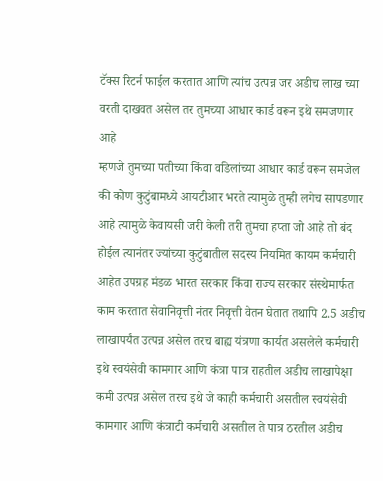टॅक्स रिटर्न फाईल करतात आणि त्यांच उत्पन्न जर अडीच लाख च्या वरती दाखवत असेल तर तुमच्या आधार कार्ड वरून इथे समजणार आहे
म्हणजे तुमच्या पतीच्या किंवा वडिलांच्या आधार कार्ड वरून समजेल की कोण कुटुंबामध्ये आयटीआर भरते त्यामुळे तुम्ही लगेच सापडणार आहे त्यामुळे केवायसी जरी केली तरी तुमचा हप्ता जो आहे तो बंद होईल त्यानंतर ज्यांच्या कुटुंबातील सदस्य नियमित कायम कर्मचारी आहेत उपग्रह मंडळ भारत सरकार किंवा राज्य सरकार संस्थेमार्फत काम करतात सेवानिवृत्ती नंतर निवृत्ती वेतन घेतात तथापि 2.5 अडीच लाखापर्यंत उत्पन्न असेल तरच बाह्य यंत्रणा कार्यत असलेले कर्मचारी इथे स्वयंसेवी कामगार आणि कंत्रा पात्र राहतील अडीच लाखापेक्षा कमी उत्पन्न असेल तरच इथे जे काही कर्मचारी असतील स्वयंसेवी कामगार आणि कंत्राटी कर्मचारी असतील ते पात्र ठरतील अडीच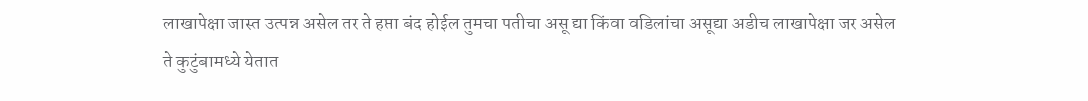लाखापेक्षा जास्त उत्पन्न असेल तर ते हप्ता बंद होईल तुमचा पतीचा असू द्या किंवा वडिलांचा असूद्या अडीच लाखापेक्षा जर असेल
ते कुटुंबामध्ये येतात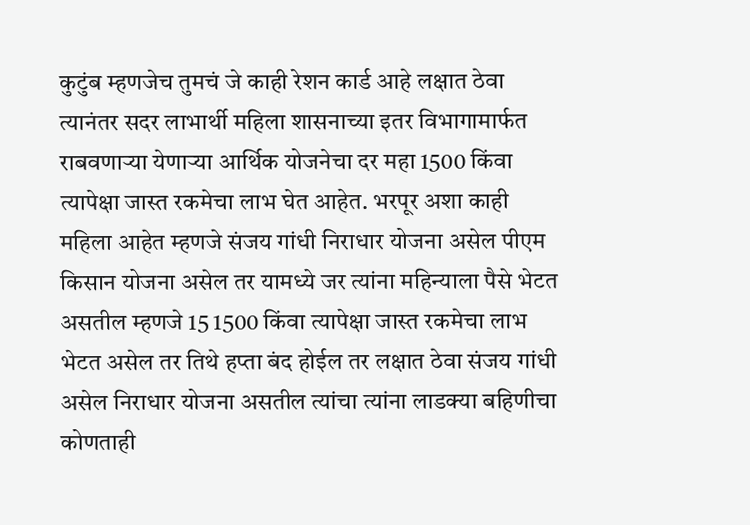कुटुंब म्हणजेच तुमचं जे काही रेशन कार्ड आहे लक्षात ठेवा त्यानंतर सदर लाभार्थी महिला शासनाच्या इतर विभागामार्फत राबवणाऱ्या येणाऱ्या आर्थिक योजनेचा दर महा 1500 किंवा त्यापेक्षा जास्त रकमेचा लाभ घेत आहेत. भरपूर अशा काही महिला आहेत म्हणजे संजय गांधी निराधार योजना असेल पीएम किसान योजना असेल तर यामध्ये जर त्यांना महिन्याला पैसे भेटत असतील म्हणजे 15 1500 किंवा त्यापेक्षा जास्त रकमेचा लाभ भेटत असेल तर तिथे हप्ता बंद होईल तर लक्षात ठेवा संजय गांधी असेल निराधार योजना असतील त्यांचा त्यांना लाडक्या बहिणीचा कोणताही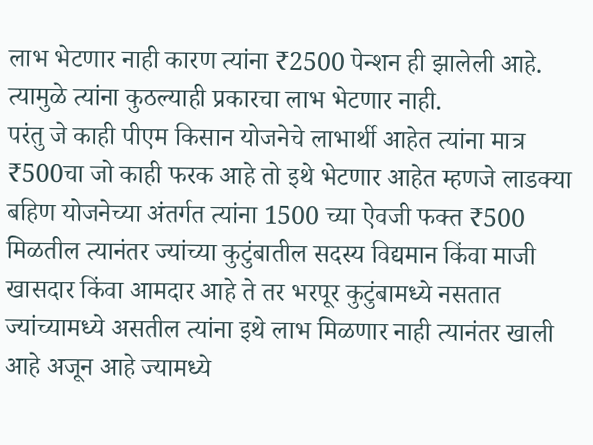लाभ भेटणार नाही कारण त्यांना ₹2500 पेन्शन ही झालेली आहे. त्यामुळे त्यांना कुठल्याही प्रकारचा लाभ भेटणार नाही.
परंतु जे काही पीएम किसान योजनेचे लाभार्थी आहेत त्यांना मात्र ₹500चा जो काही फरक आहे तो इथे भेटणार आहेत म्हणजे लाडक्या बहिण योजनेच्या अंतर्गत त्यांना 1500 च्या ऐवजी फक्त ₹500 मिळतील त्यानंतर ज्यांच्या कुटुंबातील सदस्य विद्यमान किंवा माजी खासदार किंवा आमदार आहे ते तर भरपूर कुटुंबामध्ये नसतात ज्यांच्यामध्ये असतील त्यांना इथे लाभ मिळणार नाही त्यानंतर खाली आहे अजून आहे ज्यामध्ये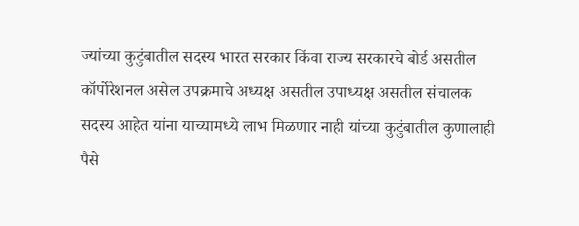ज्यांच्या कुटुंबातील सदस्य भारत सरकार किंवा राज्य सरकारचे बोर्ड असतील कॉर्पोरेशनल असेल उपक्रमाचे अध्यक्ष असतील उपाध्यक्ष असतील संचालक सदस्य आहेत यांना याच्यामध्ये लाभ मिळणार नाही यांच्या कुटुंबातील कुणालाही पैसे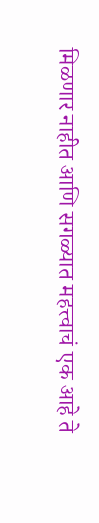मिळणार नाहीत आणि सगळ्यात महत्त्वाचं एक आहे ते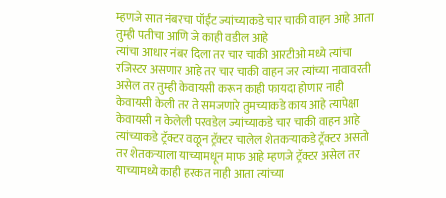म्हणजे सात नंबरचा पॉईंट ज्यांच्याकडे चार चाकी वाहन आहे आता तुम्ही पतीचा आणि जे काही वडील आहे
त्यांचा आधार नंबर दिला तर चार चाकी आरटीओ मध्ये त्यांचा रजिस्टर असणार आहे तर चार चाकी वाहन जर त्यांच्या नावावरती असेल तर तुम्ही केवायसी करून काही फायदा होणार नाही केवायसी केली तर ते समजणारे तुमच्याकडे काय आहे त्यापेक्षा केवायसी न केलेली परवडेल ज्यांच्याकडे चार चाकी वाहन आहे त्यांच्याकडे ट्रॅक्टर वळून ट्रॅक्टर चालेल शेतकऱ्याकडे ट्रॅक्टर असतो तर शेतकऱ्याला याच्यामधून माफ आहे म्हणजे ट्रॅक्टर असेल तर याच्यामध्ये काही हरकत नाही आता त्यांच्या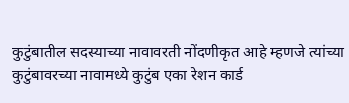कुटुंबातील सदस्याच्या नावावरती नोंदणीकृत आहे म्हणजे त्यांच्या कुटुंबावरच्या नावामध्ये कुटुंब एका रेशन कार्ड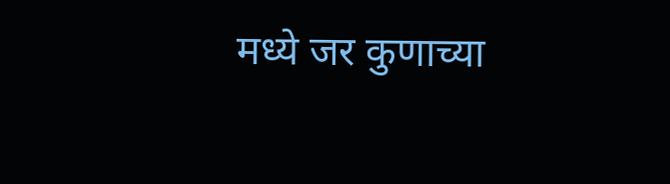मध्ये जर कुणाच्या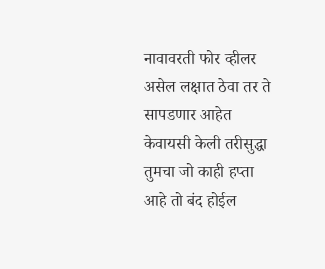नावावरती फोर व्हीलर असेल लक्षात ठेवा तर ते सापडणार आहेत केवायसी केली तरीसुद्धा तुमचा जो काही हप्ता आहे तो बंद होईल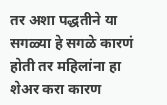तर अशा पद्धतीने या सगळ्या हे सगळे कारणं होती तर महिलांना हा शेअर करा कारण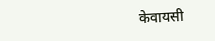केवायसी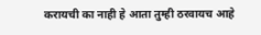करायची का नाही हे आता तुम्ही ठरवायच आहे